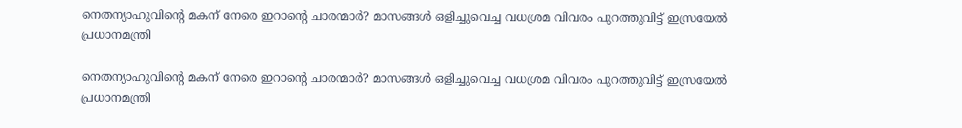നെതന്യാഹുവിന്റെ മകന് നേരെ ഇറാന്റെ ചാരന്മാര്‍? മാസങ്ങള്‍ ഒളിച്ചുവെച്ച വധശ്രമ വിവരം പുറത്തുവിട്ട് ഇസ്രയേല്‍ പ്രധാനമന്ത്രി

നെതന്യാഹുവിന്റെ മകന് നേരെ ഇറാന്റെ ചാരന്മാര്‍? മാസങ്ങള്‍ ഒളിച്ചുവെച്ച വധശ്രമ വിവരം പുറത്തുവിട്ട് ഇസ്രയേല്‍ പ്രധാനമന്ത്രി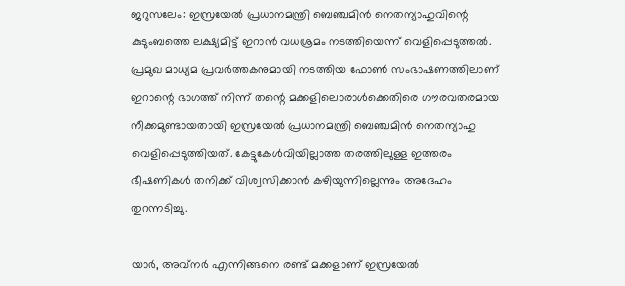ജറുസലേം: ഇസ്രയേല്‍ പ്രധാനമന്ത്രി ബെഞ്ചമിന്‍ നെതന്യാഹുവിന്റെ കുടുംബത്തെ ലക്ഷ്യമിട്ട് ഇറാന്‍ വധശ്രമം നടത്തിയെന്ന് വെളിപ്പെടുത്തല്‍. പ്രമുഖ മാധ്യമ പ്രവര്‍ത്തകനുമായി നടത്തിയ ഫോണ്‍ സംഭാഷണത്തിലാണ് ഇറാന്റെ ഭാഗത്ത് നിന്ന് തന്റെ മക്കളിലൊരാള്‍ക്കെതിരെ ഗൗരവതരമായ നീക്കമുണ്ടായതായി ഇസ്രയേല്‍ പ്രധാനമന്ത്രി ബെഞ്ചമിന്‍ നെതന്യാഹു വെളിപ്പെടുത്തിയത്. കേട്ടുകേള്‍വിയില്ലാത്ത തരത്തിലുള്ള ഇത്തരം ഭീഷണികള്‍ തനിക്ക് വിശ്വസിക്കാന്‍ കഴിയുന്നില്ലെന്നും അദേഹം തുറന്നടിച്ചു.

യാര്‍, അവ്നര്‍ എന്നിങ്ങനെ രണ്ട് മക്കളാണ് ഇസ്രയേല്‍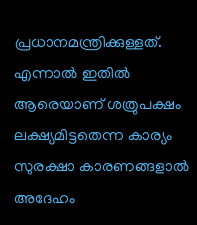പ്രധാനമന്ത്രിക്കുള്ളത്. എന്നാല്‍ ഇതില്‍ ആരെയാണ് ശത്രുപക്ഷം ലക്ഷ്യമിട്ടതെന്ന കാര്യം സുരക്ഷാ കാരണങ്ങളാല്‍ അദേഹം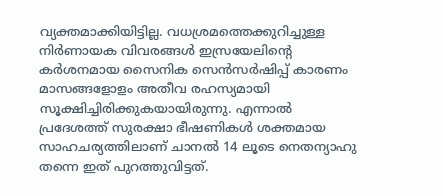വ്യക്തമാക്കിയിട്ടില്ല. വധശ്രമത്തെക്കുറിച്ചുള്ള നിര്‍ണായക വിവരങ്ങള്‍ ഇസ്രയേലിന്റെ കര്‍ശനമായ സൈനിക സെന്‍സര്‍ഷിപ്പ് കാരണം മാസങ്ങളോളം അതീവ രഹസ്യമായി സൂക്ഷിച്ചിരിക്കുകയായിരുന്നു. എന്നാല്‍ പ്രദേശത്ത് സുരക്ഷാ ഭീഷണികള്‍ ശക്തമായ സാഹചര്യത്തിലാണ് ചാനല്‍ 14 ലൂടെ നെതന്യാഹു തന്നെ ഇത് പുറത്തുവിട്ടത്.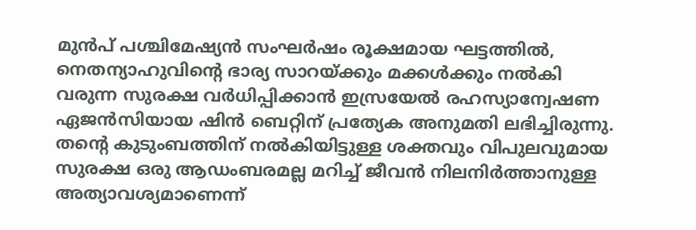മുന്‍പ് പശ്ചിമേഷ്യന്‍ സംഘര്‍ഷം രൂക്ഷമായ ഘട്ടത്തില്‍, നെതന്യാഹുവിന്റെ ഭാര്യ സാറയ്ക്കും മക്കള്‍ക്കും നല്‍കി വരുന്ന സുരക്ഷ വര്‍ധിപ്പിക്കാന്‍ ഇസ്രയേല്‍ രഹസ്യാന്വേഷണ ഏജന്‍സിയായ ഷിന്‍ ബെറ്റിന് പ്രത്യേക അനുമതി ലഭിച്ചിരുന്നു. തന്റെ കുടുംബത്തിന് നല്‍കിയിട്ടുള്ള ശക്തവും വിപുലവുമായ സുരക്ഷ ഒരു ആഡംബരമല്ല മറിച്ച് ജീവന്‍ നിലനിര്‍ത്താനുള്ള അത്യാവശ്യമാണെന്ന്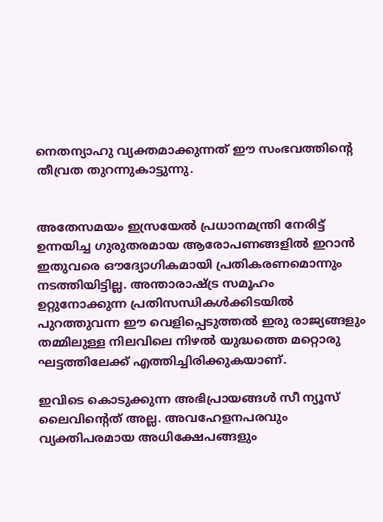നെതന്യാഹു വ്യക്തമാക്കുന്നത് ഈ സംഭവത്തിന്റെ തീവ്രത തുറന്നുകാട്ടുന്നു.


അതേസമയം ഇസ്രയേല്‍ പ്രധാനമന്ത്രി നേരിട്ട് ഉന്നയിച്ച ഗുരുതരമായ ആരോപണങ്ങളില്‍ ഇറാന്‍ ഇതുവരെ ഔദ്യോഗികമായി പ്രതികരണമൊന്നും നടത്തിയിട്ടില്ല. അന്താരാഷ്ട്ര സമൂഹം ഉറ്റുനോക്കുന്ന പ്രതിസന്ധികള്‍ക്കിടയില്‍ പുറത്തുവന്ന ഈ വെളിപ്പെടുത്തല്‍ ഇരു രാജ്യങ്ങളും തമ്മിലുള്ള നിലവിലെ നിഴല്‍ യുദ്ധത്തെ മറ്റൊരു ഘട്ടത്തിലേക്ക് എത്തിച്ചിരിക്കുകയാണ്.

ഇവിടെ കൊടുക്കുന്ന അഭിപ്രായങ്ങള്‍ സീ ന്യൂസ് ലൈവിന്റെത് അല്ല. അവഹേളനപരവും വ്യക്തിപരമായ അധിക്ഷേപങ്ങളും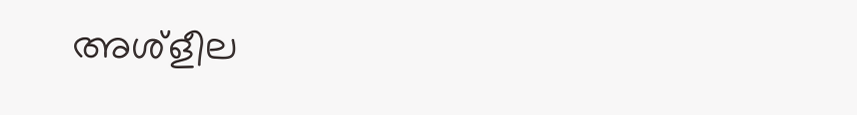അശ്‌ളീല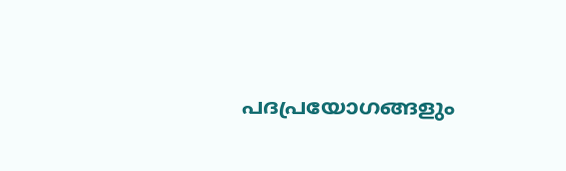പദപ്രയോഗങ്ങളും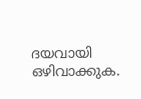ദയവായി ഒഴിവാക്കുക.